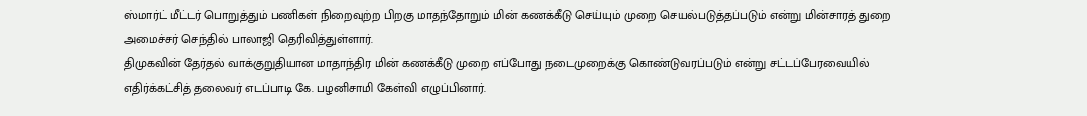ஸ்மார்ட் மீட்டர் பொறுத்தும் பணிகள் நிறைவுற்ற பிறகு மாதந்தோறும் மின் கணக்கீடு செய்யும் முறை செயல்படுத்தப்படும் என்று மின்சாரத் துறை அமைச்சர் செந்தில் பாலாஜி தெரிவித்துள்ளார்.
திமுகவின் தேர்தல் வாக்குறுதியான மாதாந்திர மின் கணக்கீடு முறை எப்போது நடைமுறைக்கு கொண்டுவரப்படும் என்று சட்டப்பேரவையில் எதிர்க்கட்சித் தலைவர் எடப்பாடி கே. பழனிசாமி கேள்வி எழுப்பினார்.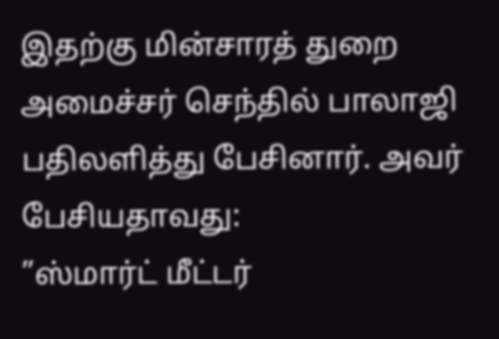இதற்கு மின்சாரத் துறை அமைச்சர் செந்தில் பாலாஜி பதிலளித்து பேசினார். அவர் பேசியதாவது:
”ஸ்மார்ட் மீட்டர்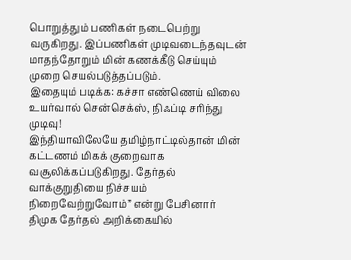பொறுத்தும் பணிகள் நடைபெற்று வருகிறது. இப்பணிகள் முடிவடைந்தவுடன் மாதந்தோறும் மின் கணக்கீடு செய்யும் முறை செயல்படுத்தப்படும்.
இதையும் படிக்க: கச்சா எண்ணெய் விலை உயர்வால் சென்செக்ஸ், நிஃப்டி சரிந்து முடிவு!
இந்தியாவிலேயே தமிழ்நாட்டில்தான் மின் கட்டணம் மிகக் குறைவாக வசூலிக்கப்படுகிறது. தேர்தல் வாக்குறுதியை நிச்சயம் நிறைவேற்றுவோம்” என்று பேசினார்
திமுக தேர்தல் அறிக்கையில்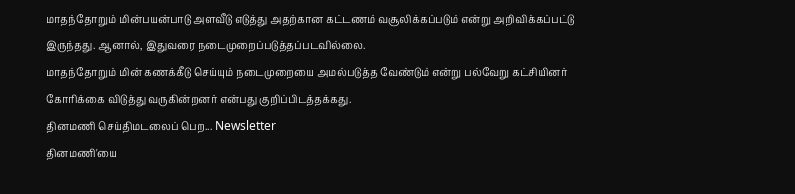மாதந்தோறும் மின்பயன்பாடு அளவீடு எடுத்து அதற்கான கட்டணம் வசூலிக்கப்படும் என்று அறிவிக்கப்பட்டு இருந்தது. ஆனால், இதுவரை நடைமுறைப்படுத்தப்படவில்லை.
மாதந்தோறும் மின் கணக்கீடு செய்யும் நடைமுறையை அமல்படுத்த வேண்டும் என்று பல்வேறு கட்சியினர் கோரிக்கை விடுத்து வருகின்றனர் என்பது குறிப்பிடத்தக்கது.
தினமணி செய்திமடலைப் பெற... Newsletter
தினமணி'யை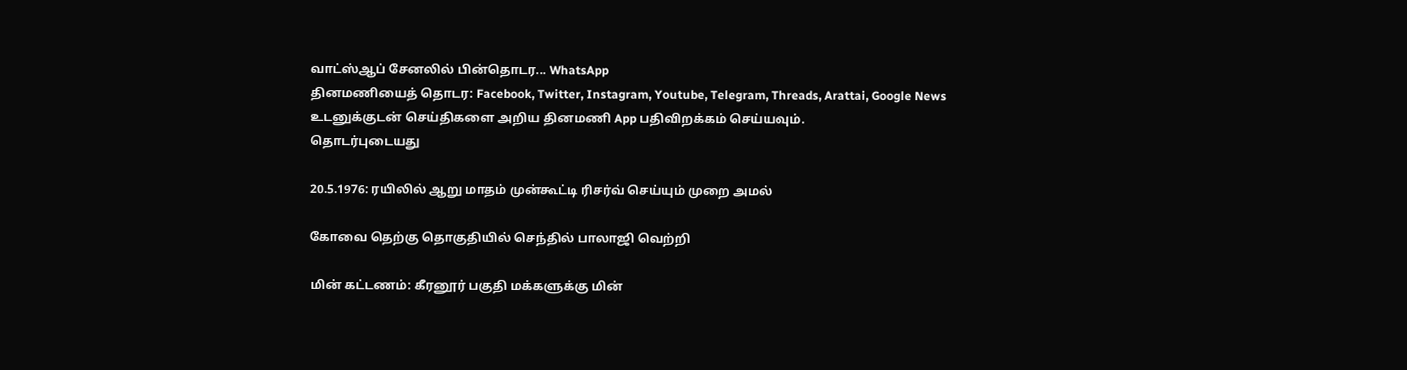வாட்ஸ்ஆப் சேனலில் பின்தொடர... WhatsApp
தினமணியைத் தொடர: Facebook, Twitter, Instagram, Youtube, Telegram, Threads, Arattai, Google News
உடனுக்குடன் செய்திகளை அறிய தினமணி App பதிவிறக்கம் செய்யவும்.
தொடர்புடையது

20.5.1976: ரயிலில் ஆறு மாதம் முன்கூட்டி ரிசர்வ் செய்யும் முறை அமல்

கோவை தெற்கு தொகுதியில் செந்தில் பாலாஜி வெற்றி

மின் கட்டணம்: கீரனூர் பகுதி மக்களுக்கு மின்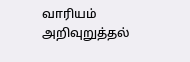வாரியம் அறிவுறுத்தல்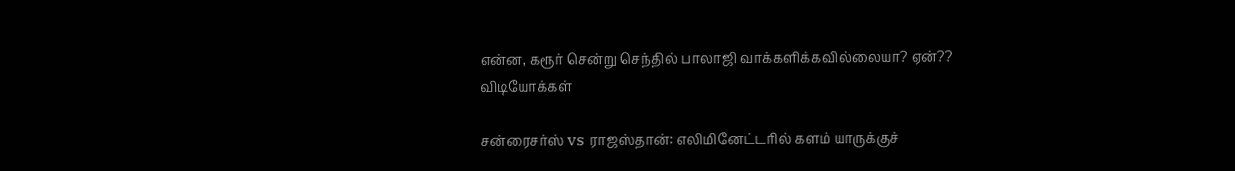என்ன, கரூர் சென்று செந்தில் பாலாஜி வாக்களிக்கவில்லையா? ஏன்??
விடியோக்கள்

சன்ரைசர்ஸ் vs ராஜஸ்தான்: எலிமினேட்டரில் களம் யாருக்குச்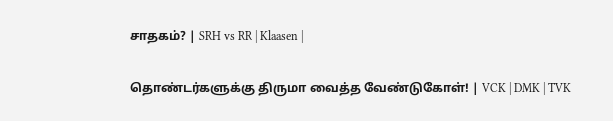சாதகம்? | SRH vs RR | Klaasen |

தொண்டர்களுக்கு திருமா வைத்த வேண்டுகோள்! | VCK | DMK | TVK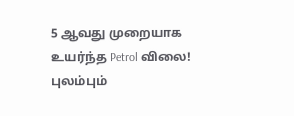5 ஆவது முறையாக உயர்ந்த Petrol விலை! புலம்பும்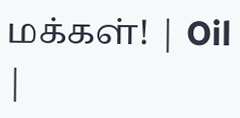மக்கள்! | Oil |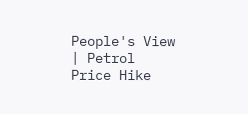People's View | Petrol Price Hike